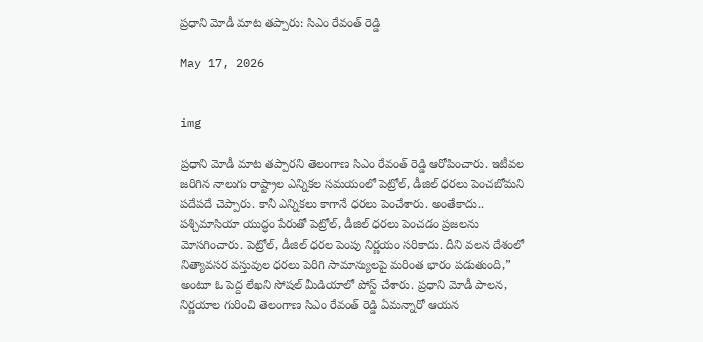ప్రధాని మోడీ మాట తప్పారు: సిఎం రేవంత్ రెడ్డి

May 17, 2026


img

ప్రధాని మోడీ మాట తప్పారని తెలంగాణ సిఎం రేవంత్ రెడ్డి ఆరోపించారు. ఇటీవల జరిగిన నాలుగు రాష్ట్రాల ఎన్నికల సమయంలో పెట్రోల్, డీజిల్‌ ధరలు పెంచబోమని పదేపదే చెప్పారు. కానీ ఎన్నికలు కాగానే ధరలు పెంచేశారు. అంతేకాదు.. పశ్చిమాసియా యుద్ధం పేరుతో పెట్రోల్, డీజిల్‌ ధరలు పెంచడం ప్రజలను మోసగించారు. పెట్రోల్, డీజిల్‌ ధరల పెంపు నిర్ణయం సరికాదు. దీని వలన దేశంలో నిత్యావసర వస్తువుల ధరలు పెరిగి సామాన్యులపై మరింత భారం పడుతుంది,” అంటూ ఓ పెద్ద లేఖని సోషల్ మీడియాలో పోస్ట్ చేశారు. ప్రధాని మోడీ పాలన, నిర్ణయాల గురించి తెలంగాణ సిఎం రేవంత్ రెడ్డి ఏమన్నారో ఆయన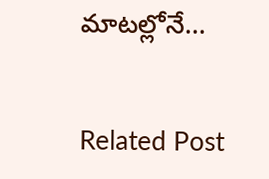మాటల్లోనే...


Related Post